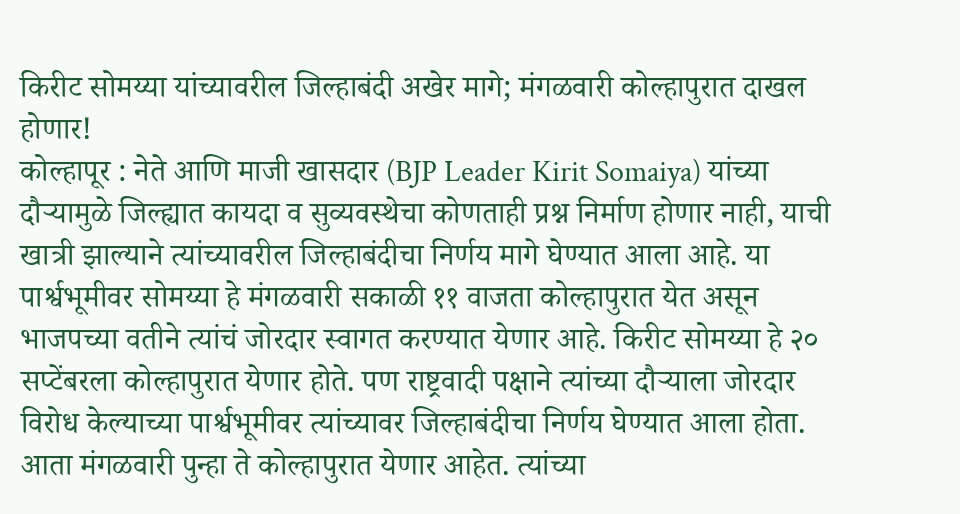किरीट सोमय्या यांच्यावरील जिल्हाबंदी अखेर मागे; मंगळवारी कोल्हापुरात दाखल होणार!
कोल्हापूर : नेते आणि माजी खासदार (BJP Leader Kirit Somaiya) यांच्या दौऱ्यामुळे जिल्ह्यात कायदा व सुव्यवस्थेचा कोणताही प्रश्न निर्माण होणार नाही, याची खात्री झाल्याने त्यांच्यावरील जिल्हाबंदीचा निर्णय मागे घेण्यात आला आहे. या पार्श्वभूमीवर सोमय्या हे मंगळवारी सकाळी ११ वाजता कोल्हापुरात येत असून भाजपच्या वतीने त्यांचं जोरदार स्वागत करण्यात येणार आहे. किरीट सोमय्या हे २० सप्टेंबरला कोल्हापुरात येणार होते. पण राष्ट्रवादी पक्षाने त्यांच्या दौऱ्याला जोरदार विरोध केल्याच्या पार्श्वभूमीवर त्यांच्यावर जिल्हाबंदीचा निर्णय घेण्यात आला होता. आता मंगळवारी पुन्हा ते कोल्हापुरात येणार आहेत. त्यांच्या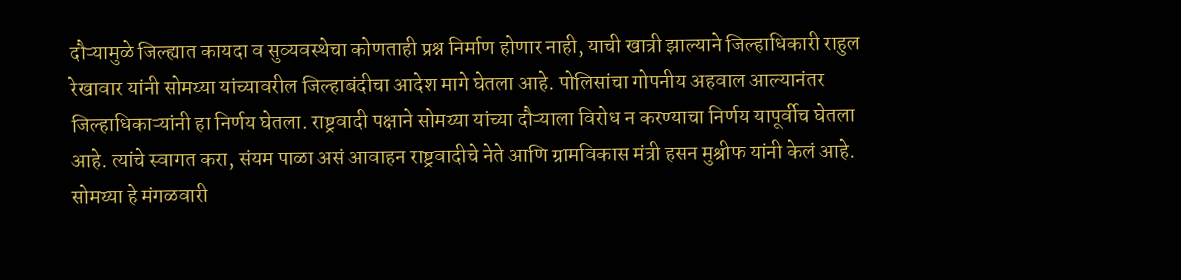दौऱ्यामुळे जिल्ह्यात कायदा व सुव्यवस्थेचा कोणताही प्रश्न निर्माण होणार नाही, याची खात्री झाल्याने जिल्हाधिकारी राहुल रेखावार यांनी सोमय्या यांच्यावरील जिल्हाबंदीचा आदेश मागे घेतला आहे. पोलिसांचा गोपनीय अहवाल आल्यानंतर जिल्हाधिकाऱ्यांनी हा निर्णय घेतला. राष्ट्रवादी पक्षाने सोमय्या यांच्या दौऱ्याला विरोध न करण्याचा निर्णय यापूर्वीच घेतला आहे. त्यांचे स्वागत करा, संयम पाळा असं आवाहन राष्ट्रवादीचे नेते आणि ग्रामविकास मंत्री हसन मुश्रीफ यांनी केलं आहे. सोमय्या हे मंगळवारी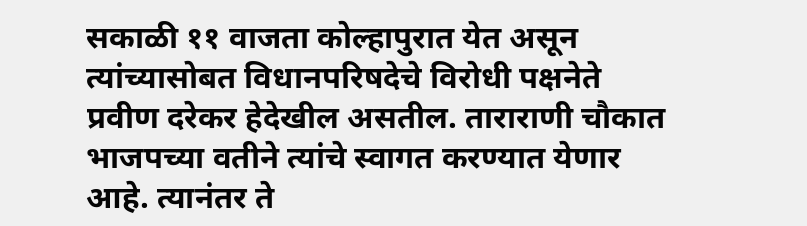सकाळी ११ वाजता कोल्हापुरात येत असून त्यांच्यासोबत विधानपरिषदेचे विरोधी पक्षनेते प्रवीण दरेकर हेदेखील असतील. ताराराणी चौकात भाजपच्या वतीने त्यांचे स्वागत करण्यात येणार आहे. त्यानंतर ते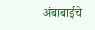अंबाबाईचे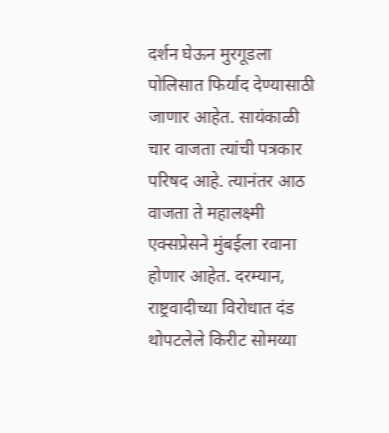दर्शन घेऊन मुरगूडला पोलिसात फिर्याद देण्यासाठी जाणार आहेत. सायंकाळी चार वाजता त्यांची पत्रकार परिषद आहे. त्यानंतर आठ वाजता ते महालक्ष्मी एक्सप्रेसने मुंबईला रवाना होणार आहेत. दरम्यान, राष्ट्रवादीच्या विरोधात दंड थोपटलेले किरीट सोमय्या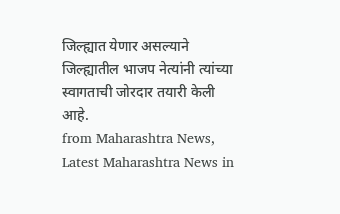जिल्ह्यात येणार असल्याने जिल्ह्यातील भाजप नेत्यांनी त्यांच्या स्वागताची जोरदार तयारी केली आहे.
from Maharashtra News, Latest Maharashtra News in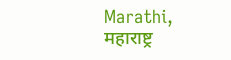Marathi, महाराष्ट्र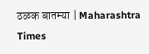ठळक बातम्या | Maharashtra Times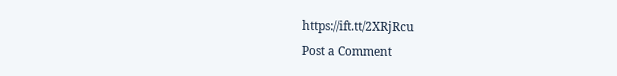https://ift.tt/2XRjRcu
Post a Comment